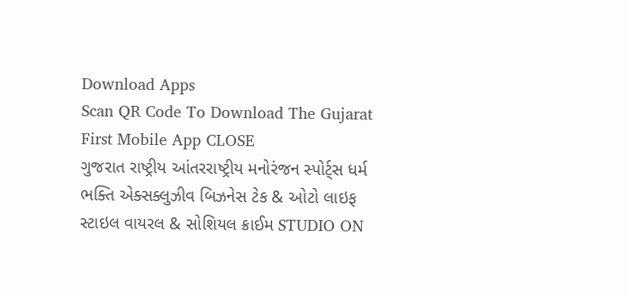Download Apps
Scan QR Code To Download The Gujarat First Mobile App CLOSE
ગુજરાત રાષ્ટ્રીય આંતરરાષ્ટ્રીય મનોરંજન સ્પોર્ટ્સ ધર્મ ભક્તિ એક્સક્લુઝીવ બિઝનેસ ટેક & ઓટો લાઇફ સ્ટાઇલ વાયરલ & સોશિયલ ક્રાઈમ STUDIO ON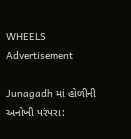WHEELS
Advertisement

Junagadh માં હોળીની અનોખી પરંપરા: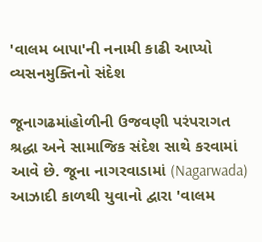'વાલમ બાપા'ની નનામી કાઢી આપ્યો વ્યસનમુક્તિનો સંદેશ

જૂનાગઢમાંહોળીની ઉજવણી પરંપરાગત શ્રદ્ધા અને સામાજિક સંદેશ સાથે કરવામાં આવે છે. જૂના નાગરવાડામાં (Nagarwada) આઝાદી કાળથી યુવાનો દ્વારા 'વાલમ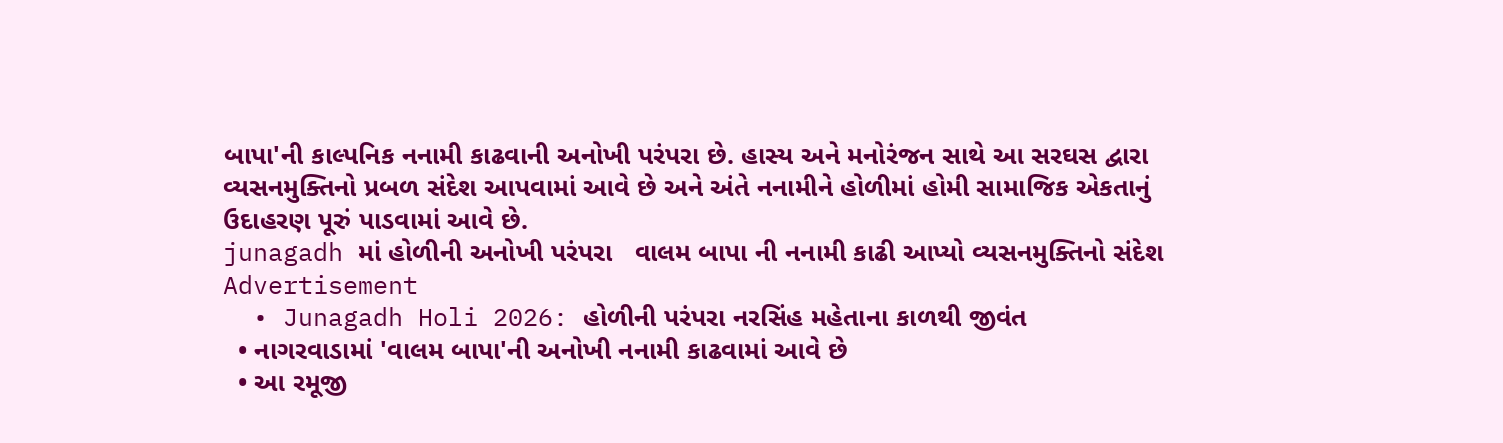બાપા'ની કાલ્પનિક નનામી કાઢવાની અનોખી પરંપરા છે. હાસ્ય અને મનોરંજન સાથે આ સરઘસ દ્વારા વ્યસનમુક્તિનો પ્રબળ સંદેશ આપવામાં આવે છે અને અંતે નનામીને હોળીમાં હોમી સામાજિક એકતાનું ઉદાહરણ પૂરું પાડવામાં આવે છે.
junagadh માં હોળીની અનોખી પરંપરા   વાલમ બાપા ની નનામી કાઢી આપ્યો વ્યસનમુક્તિનો સંદેશ
Advertisement
  • Junagadh Holi 2026: હોળીની પરંપરા નરસિંહ મહેતાના કાળથી જીવંત
  • નાગરવાડામાં 'વાલમ બાપા'ની અનોખી નનામી કાઢવામાં આવે છે
  • આ રમૂજી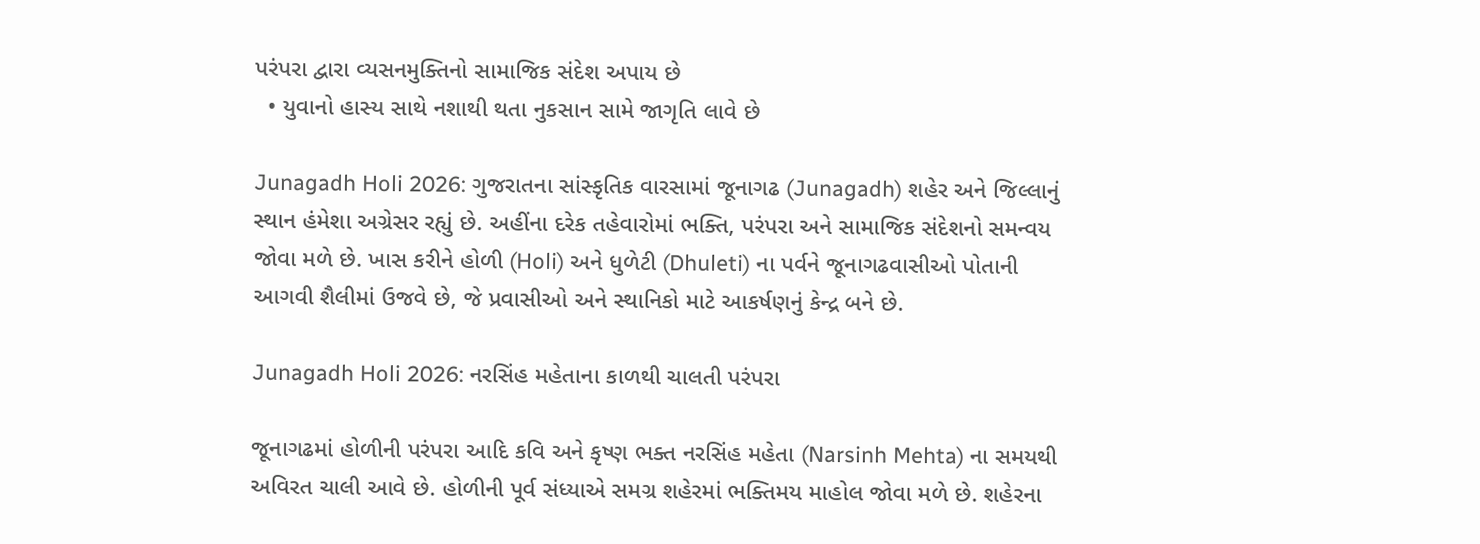પરંપરા દ્વારા વ્યસનમુક્તિનો સામાજિક સંદેશ અપાય છે
  • યુવાનો હાસ્ય સાથે નશાથી થતા નુકસાન સામે જાગૃતિ લાવે છે

Junagadh Holi 2026: ગુજરાતના સાંસ્કૃતિક વારસામાં જૂનાગઢ (Junagadh) શહેર અને જિલ્લાનું સ્થાન હંમેશા અગ્રેસર રહ્યું છે. અહીંના દરેક તહેવારોમાં ભક્તિ, પરંપરા અને સામાજિક સંદેશનો સમન્વય જોવા મળે છે. ખાસ કરીને હોળી (Holi) અને ધુળેટી (Dhuleti) ના પર્વને જૂનાગઢવાસીઓ પોતાની આગવી શૈલીમાં ઉજવે છે, જે પ્રવાસીઓ અને સ્થાનિકો માટે આકર્ષણનું કેન્દ્ર બને છે.

Junagadh Holi 2026: નરસિંહ મહેતાના કાળથી ચાલતી પરંપરા

જૂનાગઢમાં હોળીની પરંપરા આદિ કવિ અને કૃષ્ણ ભક્ત નરસિંહ મહેતા (Narsinh Mehta) ના સમયથી અવિરત ચાલી આવે છે. હોળીની પૂર્વ સંધ્યાએ સમગ્ર શહેરમાં ભક્તિમય માહોલ જોવા મળે છે. શહેરના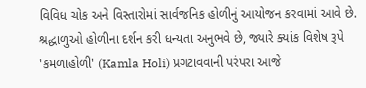વિવિધ ચોક અને વિસ્તારોમાં સાર્વજનિક હોળીનું આયોજન કરવામાં આવે છે. શ્રદ્ધાળુઓ હોળીના દર્શન કરી ધન્યતા અનુભવે છે, જ્યારે ક્યાંક વિશેષ રૂપે 'કમળાહોળી' (Kamla Holi) પ્રગટાવવાની પરંપરા આજે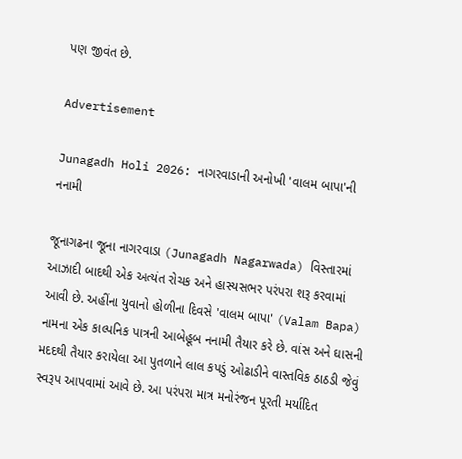પણ જીવંત છે.

Advertisement

Junagadh Holi 2026: નાગરવાડાની અનોખી 'વાલમ બાપા'ની નનામી

જૂનાગઢના જૂના નાગરવાડા (Junagadh Nagarwada) વિસ્તારમાં આઝાદી બાદથી એક અત્યંત રોચક અને હાસ્યસભર પરંપરા શરૂ કરવામાં આવી છે. અહીંના યુવાનો હોળીના દિવસે 'વાલમ બાપા' (Valam Bapa) નામના એક કાલ્પનિક પાત્રની આબેહૂબ નનામી તૈયાર કરે છે. વાંસ અને ઘાસની મદદથી તૈયાર કરાયેલા આ પુતળાને લાલ કપડું ઓઢાડીને વાસ્તવિક ઠાઠડી જેવું સ્વરૂપ આપવામાં આવે છે. આ પરંપરા માત્ર મનોરંજન પૂરતી મર્યાદિત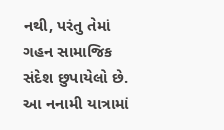નથી, પરંતુ તેમાં ગહન સામાજિક સંદેશ છુપાયેલો છે. આ નનામી યાત્રામાં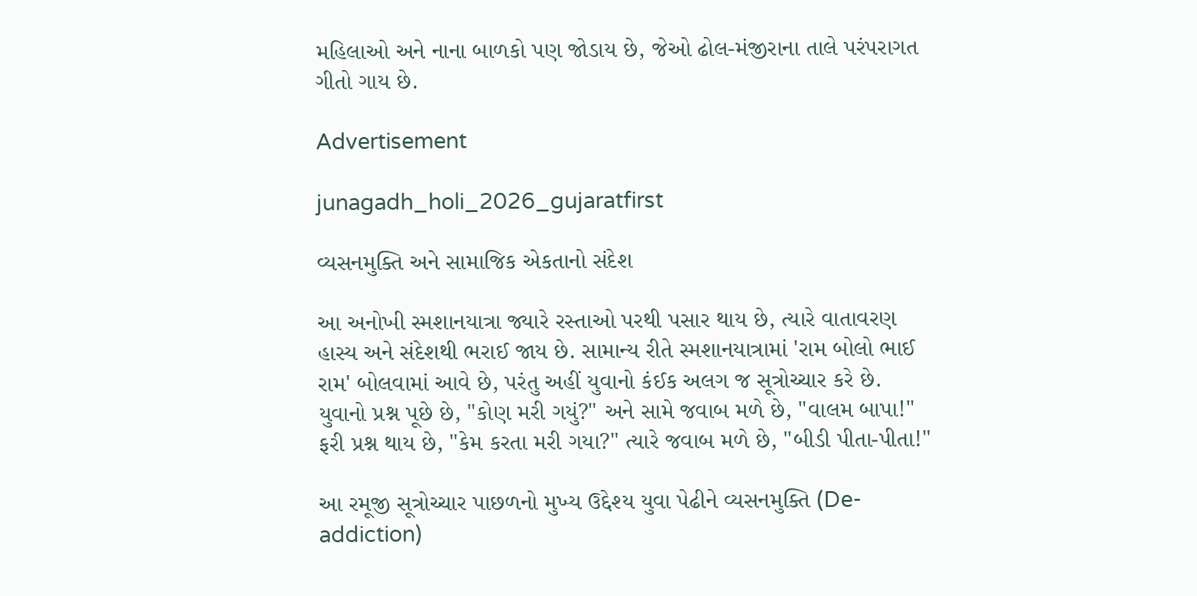મહિલાઓ અને નાના બાળકો પણ જોડાય છે, જેઓ ઢોલ-મંજીરાના તાલે પરંપરાગત ગીતો ગાય છે.

Advertisement

junagadh_holi_2026_gujaratfirst

વ્યસનમુક્તિ અને સામાજિક એકતાનો સંદેશ

આ અનોખી સ્મશાનયાત્રા જ્યારે રસ્તાઓ પરથી પસાર થાય છે, ત્યારે વાતાવરણ હાસ્ય અને સંદેશથી ભરાઈ જાય છે. સામાન્ય રીતે સ્મશાનયાત્રામાં 'રામ બોલો ભાઈ રામ' બોલવામાં આવે છે, પરંતુ અહીં યુવાનો કંઈક અલગ જ સૂત્રોચ્ચાર કરે છે. યુવાનો પ્રશ્ન પૂછે છે, "કોણ મરી ગયું?" અને સામે જવાબ મળે છે, "વાલમ બાપા!" ફરી પ્રશ્ન થાય છે, "કેમ કરતા મરી ગયા?" ત્યારે જવાબ મળે છે, "બીડી પીતા-પીતા!"

આ રમૂજી સૂત્રોચ્ચાર પાછળનો મુખ્ય ઉદ્દેશ્ય યુવા પેઢીને વ્યસનમુક્તિ (De-addiction)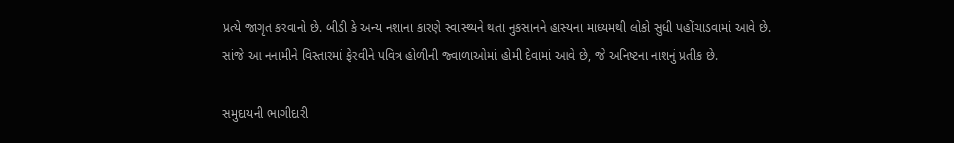પ્રત્યે જાગૃત કરવાનો છે. બીડી કે અન્ય નશાના કારણે સ્વાસ્થ્યને થતા નુકસાનને હાસ્યના માધ્યમથી લોકો સુધી પહોંચાડવામાં આવે છે. સાંજે આ નનામીને વિસ્તારમાં ફેરવીને પવિત્ર હોળીની જ્વાળાઓમાં હોમી દેવામાં આવે છે, જે અનિષ્ટના નાશનું પ્રતીક છે.

સમુદાયની ભાગીદારી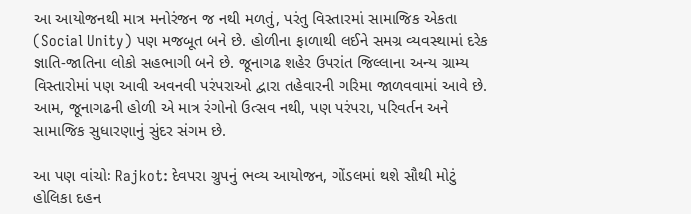આ આયોજનથી માત્ર મનોરંજન જ નથી મળતું, પરંતુ વિસ્તારમાં સામાજિક એકતા (Social Unity) પણ મજબૂત બને છે. હોળીના ફાળાથી લઈને સમગ્ર વ્યવસ્થામાં દરેક જ્ઞાતિ-જાતિના લોકો સહભાગી બને છે. જૂનાગઢ શહેર ઉપરાંત જિલ્લાના અન્ય ગ્રામ્ય વિસ્તારોમાં પણ આવી અવનવી પરંપરાઓ દ્વારા તહેવારની ગરિમા જાળવવામાં આવે છે. આમ, જૂનાગઢની હોળી એ માત્ર રંગોનો ઉત્સવ નથી, પણ પરંપરા, પરિવર્તન અને સામાજિક સુધારણાનું સુંદર સંગમ છે.

આ પણ વાંચોઃ Rajkot: દેવપરા ગ્રુપનું ભવ્ય આયોજન, ગોંડલમાં થશે સૌથી મોટું હોલિકા દહન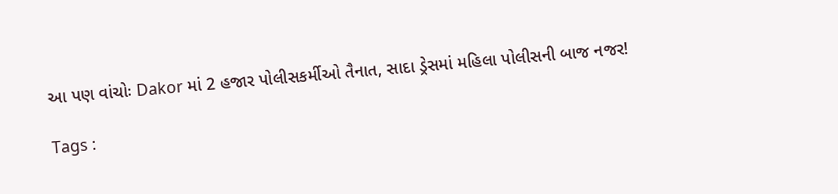આ પણ વાંચોઃ Dakor માં 2 હજાર પોલીસકર્મીઓ તૈનાત, સાદા ડ્રેસમાં મહિલા પોલીસની બાજ નજર!

Tags :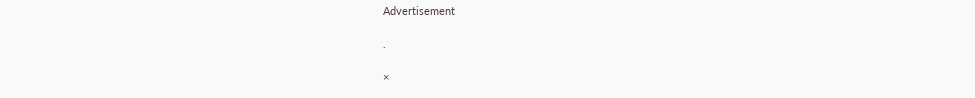Advertisement

.

×